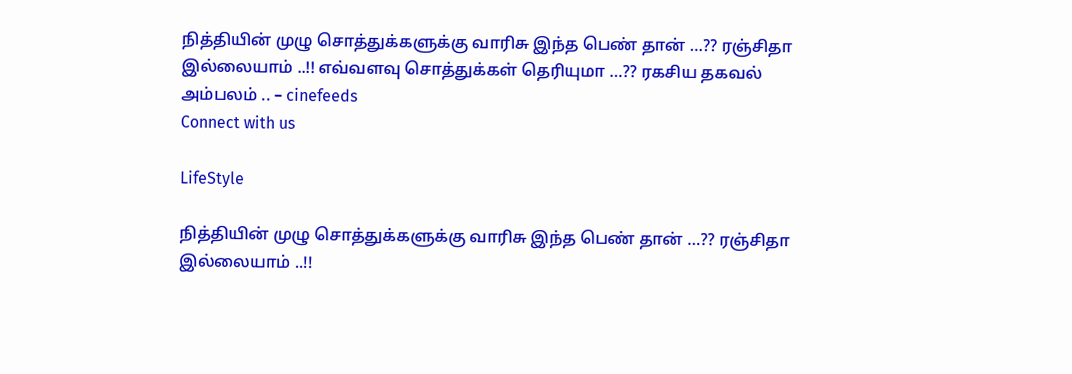நித்தியின் முழு சொத்துக்களுக்கு வாரிசு இந்த பெண் தான் …?? ரஞ்சிதா இல்லையாம் ..!! எவ்வளவு சொத்துக்கள் தெரியுமா …?? ரகசிய தகவல் அம்பலம் .. – cinefeeds
Connect with us

LifeStyle

நித்தியின் முழு சொத்துக்களுக்கு வாரிசு இந்த பெண் தான் …?? ரஞ்சிதா இல்லையாம் ..!!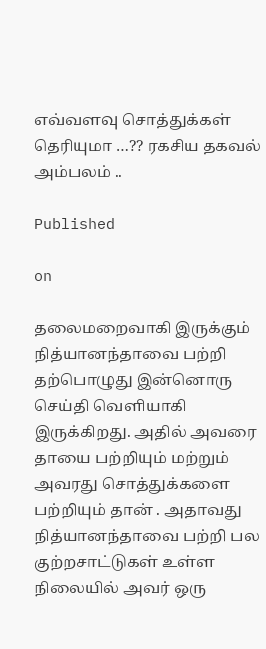எவ்வளவு சொத்துக்கள் தெரியுமா …?? ரகசிய தகவல் அம்பலம் ..

Published

on

தலைமறைவாகி இருக்கும் நித்யானந்தாவை பற்றி தற்பொழுது இன்னொரு செய்தி வெளியாகி இருக்கிறது. அதில் அவரை தாயை பற்றியும் மற்றும் அவரது சொத்துக்களை பற்றியும் தான் . அதாவது நித்யானந்தாவை பற்றி பல குற்றசாட்டுகள் உள்ள நிலையில் அவர் ஒரு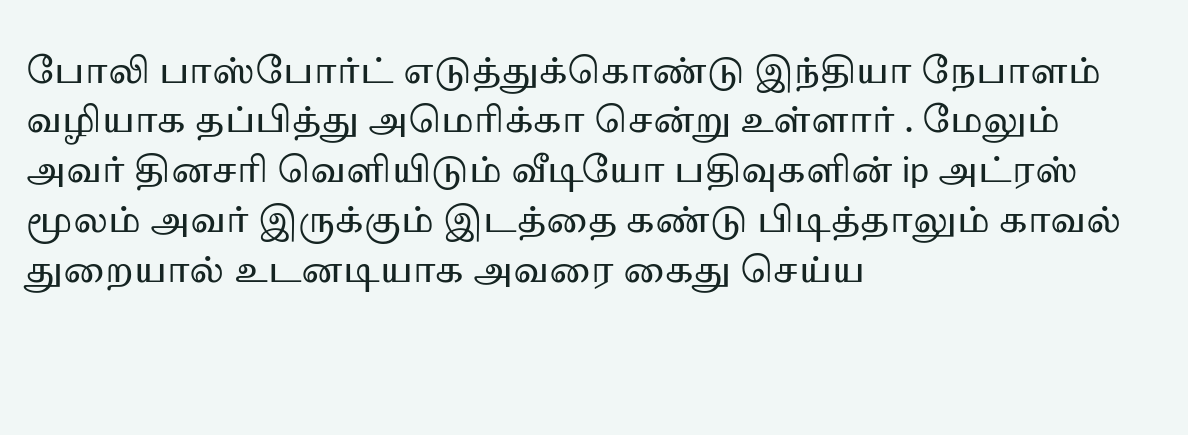போலி பாஸ்போர்ட் எடுத்துக்கொண்டு இந்தியா நேபாளம் வழியாக தப்பித்து அமெரிக்கா சென்று உள்ளார் . மேலும் அவர் தினசரி வெளியிடும் வீடியோ பதிவுகளின் ip அட்ரஸ் மூலம் அவர் இருக்கும் இடத்தை கண்டு பிடித்தாலும் காவல் துறையால் உடனடியாக அவரை கைது செய்ய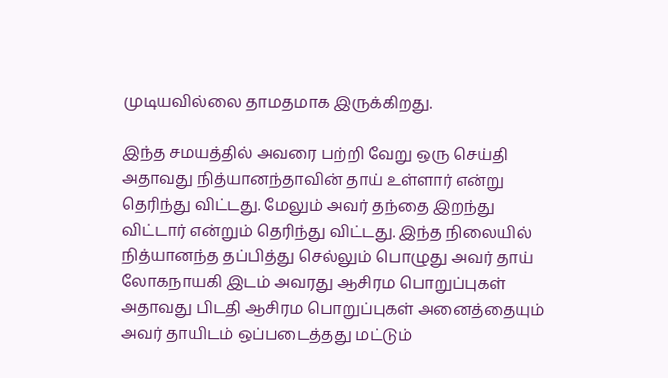முடியவில்லை தாமதமாக இருக்கிறது.

இந்த சமயத்தில் அவரை பற்றி வேறு ஒரு செய்தி அதாவது நித்யானந்தாவின் தாய் உள்ளார் என்று தெரிந்து விட்டது. மேலும் அவர் தந்தை இறந்து விட்டார் என்றும் தெரிந்து விட்டது. இந்த நிலையில் நித்யானந்த தப்பித்து செல்லும் பொழுது அவர் தாய் லோகநாயகி இடம் அவரது ஆசிரம பொறுப்புகள் அதாவது பிடதி ஆசிரம பொறுப்புகள் அனைத்தையும் அவர் தாயிடம் ஒப்படைத்தது மட்டும்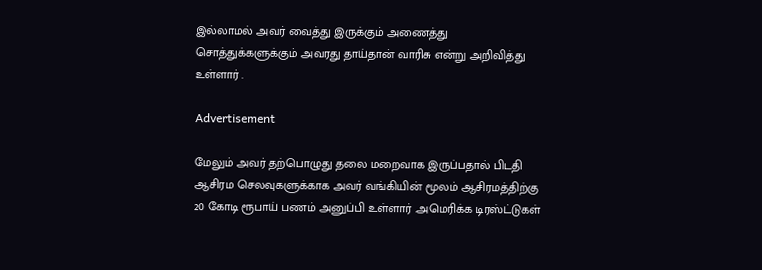இல்லாமல் அவர் வைத்து இருக்கும் அணைத்து சொத்துக்களுக்கும் அவரது தாய்தான் வாரிசு என்று அறிவித்து உள்ளார் .

Advertisement

மேலும் அவர் தற்பொழுது தலை மறைவாக இருப்பதால் பிடதி ஆசிரம செலவுகளுக்காக அவர் வங்கியின் மூலம் ஆசிரமத்திற்கு 20 கோடி ரூபாய் பணம் அனுப்பி உள்ளார் .அமெரிக்க டிரஸ்ட்டுகள்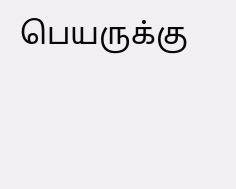பெயருக்கு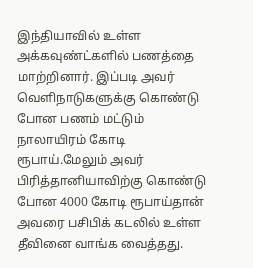இந்தியாவில் உள்ள அக்கவுண்ட்களில் பணத்தை மாற்றினார். இப்படி அவர் வெளிநாடுகளுக்கு கொண்டு போன பணம் மட்டும் நாலாயிரம் கோடி ரூபாய்.மேலும் அவர் பிரித்தானியாவிற்கு கொண்டு போன 4000 கோடி ரூபாய்தான் அவரை பசிபிக் கடலில் உள்ள தீவினை வாங்க வைத்தது.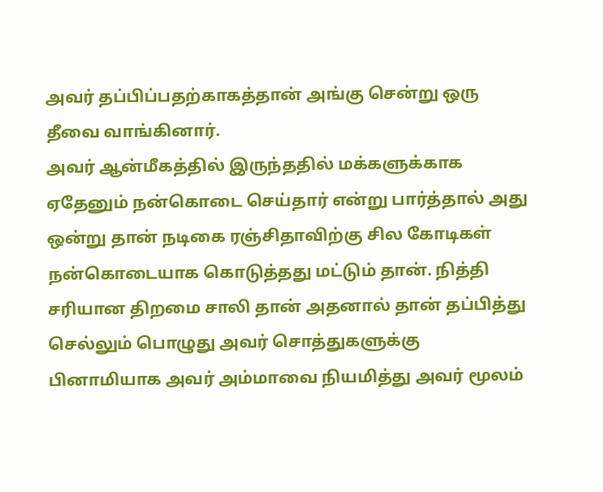அவர் தப்பிப்பதற்காகத்தான் அங்கு சென்று ஒரு தீவை வாங்கினார்.
அவர் ஆன்மீகத்தில் இருந்ததில் மக்களுக்காக ஏதேனும் நன்கொடை செய்தார் என்று பார்த்தால் அது ஒன்று தான் நடிகை ரஞ்சிதாவிற்கு சில கோடிகள் நன்கொடையாக கொடுத்தது மட்டும் தான். நித்தி சரியான திறமை சாலி தான் அதனால் தான் தப்பித்து செல்லும் பொழுது அவர் சொத்துகளுக்கு பினாமியாக அவர் அம்மாவை நியமித்து அவர் மூலம்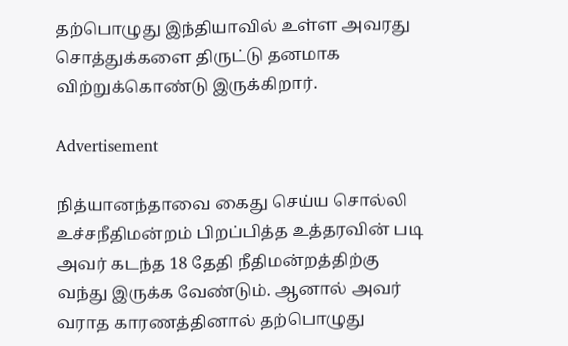தற்பொழுது இந்தியாவில் உள்ள அவரது சொத்துக்களை திருட்டு தனமாக விற்றுக்கொண்டு இருக்கிறார்.

Advertisement

நித்யானந்தாவை கைது செய்ய சொல்லி உச்சநீதிமன்றம் பிறப்பித்த உத்தரவின் படி அவர் கடந்த 18 தேதி நீதிமன்றத்திற்கு வந்து இருக்க வேண்டும். ஆனால் அவர் வராத காரணத்தினால் தற்பொழுது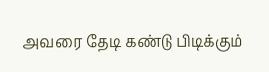அவரை தேடி கண்டு பிடிக்கும்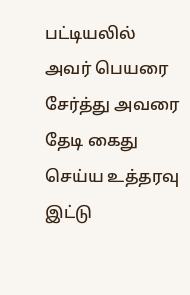பட்டியலில் அவர் பெயரை சேர்த்து அவரை தேடி கைது செய்ய உத்தரவு இட்டு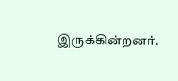இருக்கின்றனர்.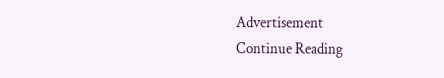Advertisement
Continue Reading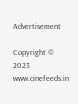Advertisement

Copyright © 2023 www.cinefeeds.in